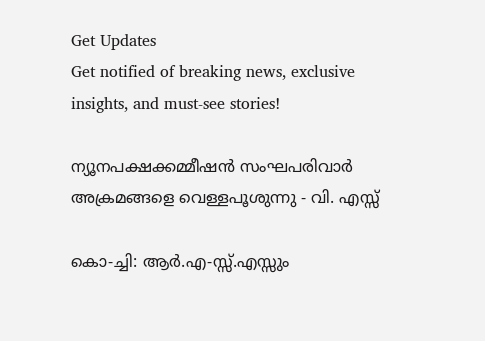Get Updates
Get notified of breaking news, exclusive insights, and must-see stories!

ന്യൂനപക്ഷക്കമ്മീഷന്‍ സംഘപരിവാര്‍ അക്രമങ്ങളെ വെള്ളപൂശുന്നു - വി. എസ്സ്

കൊ-ച്ചി: ആര്‍.എ-സ്സ്.എസ്സും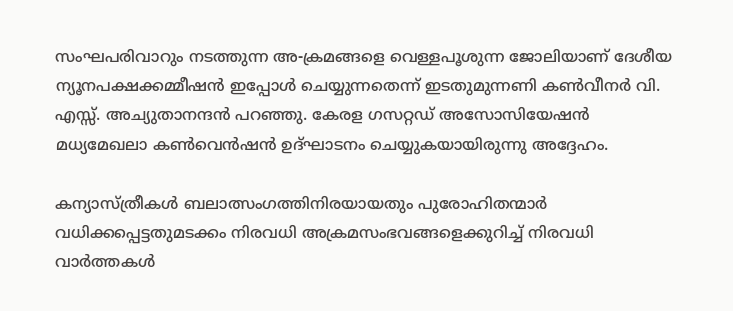സംഘപരിവാറും നടത്തുന്ന അ-ക്രമങ്ങളെ വെള്ളപൂശുന്ന ജോലിയാണ് ദേശീയ ന്യൂനപക്ഷക്കമ്മീഷന്‍ ഇപ്പോള്‍ ചെയ്യുന്നതെന്ന് ഇടതുമുന്നണി കണ്‍വീനര്‍ വി. എസ്സ്. അച്യുതാനന്ദന്‍ പറഞ്ഞു. കേരള ഗസറ്റഡ് അസോസിയേഷന്‍ മധ്യമേഖലാ കണ്‍വെന്‍ഷന്‍ ഉദ്ഘാടനം ചെയ്യുകയായിരുന്നു അദ്ദേഹം.

കന്യാസ്ത്രീകള്‍ ബലാത്സംഗത്തിനിരയായതും പുരോഹിതന്മാര്‍ വധിക്കപ്പെട്ടതുമടക്കം നിരവധി അക്രമസംഭവങ്ങളെക്കുറിച്ച് നിരവധി വാര്‍ത്തകള്‍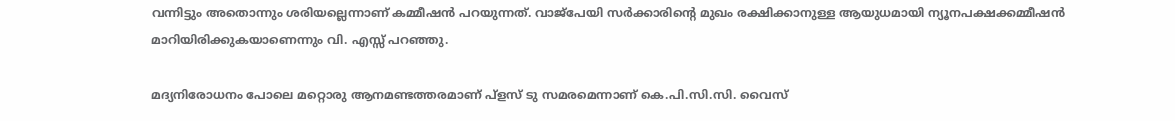വന്നിട്ടും അതൊന്നും ശരിയല്ലെന്നാണ് കമ്മീഷന്‍ പറയുന്നത്. വാജ്പേയി സര്‍ക്കാരിന്റെ മുഖം രക്ഷിക്കാനുള്ള ആയുധമായി ന്യൂനപക്ഷക്കമ്മീഷന്‍ മാറിയിരിക്കുകയാണെന്നും വി. എസ്സ് പറഞ്ഞു.

മദ്യനിരോധനം പോലെ മറ്റൊരു ആനമണ്ടത്തരമാണ് പ്ളസ് ടു സമരമെന്നാണ് കെ.പി.സി.സി. വൈസ്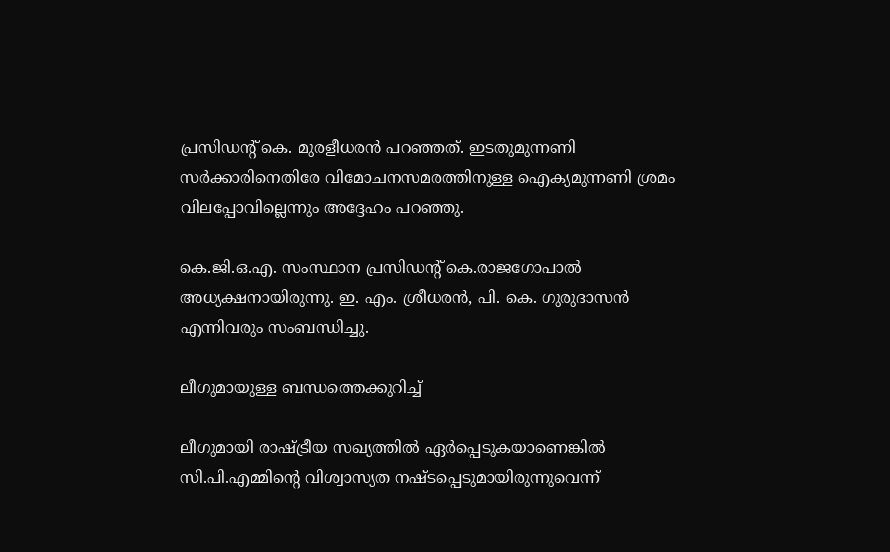പ്രസിഡന്റ് കെ. മുരളീധരന്‍ പറഞ്ഞത്. ഇടതുമുന്നണി സര്‍ക്കാരിനെതിരേ വിമോചനസമരത്തിനുള്ള ഐക്യമുന്നണി ശ്രമം വിലപ്പോവില്ലെന്നും അദ്ദേഹം പറഞ്ഞു.

കെ.ജി.ഒ.എ. സംസ്ഥാന പ്രസിഡന്റ് കെ.രാജഗോപാല്‍ അധ്യക്ഷനായിരുന്നു. ഇ. എം. ശ്രീധരന്‍, പി. കെ. ഗുരുദാസന്‍ എന്നിവരും സംബന്ധിച്ചു.

ലീഗുമായുള്ള ബന്ധത്തെക്കുറിച്ച്

ലീഗുമായി രാഷ്ട്രീയ സഖ്യത്തില്‍ ഏര്‍പ്പെടുകയാണെങ്കില്‍ സി.പി.എമ്മിന്റെ വിശ്വാസ്യത നഷ്ടപ്പെടുമായിരുന്നുവെന്ന്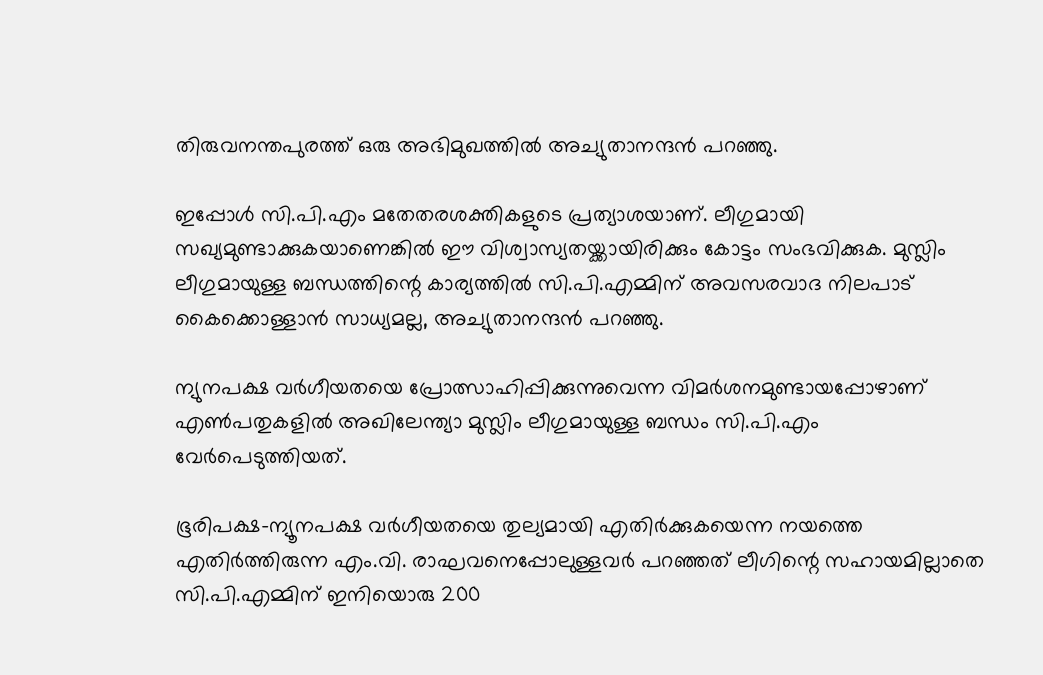തിരുവനന്തപുരത്ത് ഒരു അഭിമുഖത്തില്‍ അച്യുതാനന്ദന്‍ പറഞ്ഞു.

ഇപ്പോള്‍ സി.പി.എം മതേതരശക്തികളുടെ പ്രത്യാശയാണ്. ലീഗുമായി സഖ്യമുണ്ടാക്കുകയാണെങ്കില്‍ ഈ വിശ്വാസ്യതയ്ക്കായിരിക്കും കോട്ടം സംഭവിക്കുക. മുസ്ലിം ലീഗുമായുള്ള ബന്ധത്തിന്റെ കാര്യത്തില്‍ സി.പി.എമ്മിന് അവസരവാദ നിലപാട് കൈക്കൊള്ളാന്‍ സാധ്യമല്ല, അച്യുതാനന്ദന്‍ പറഞ്ഞു.

ന്യുനപക്ഷ വര്‍ഗീയതയെ പ്രോത്സാഹിപ്പിക്കുന്നുവെന്ന വിമര്‍ശനമുണ്ടായപ്പോഴാണ് എണ്‍പതുകളില്‍ അഖിലേന്ത്യാ മുസ്ലിം ലീഗുമായുള്ള ബന്ധം സി.പി.എം വേര്‍പെടുത്തിയത്.

ഭൂരിപക്ഷ-ന്യൂനപക്ഷ വര്‍ഗീയതയെ തുല്യമായി എതിര്‍ക്കുകയെന്ന നയത്തെ എതിര്‍ത്തിരുന്ന എം.വി. രാഘവനെപ്പോലുള്ളവര്‍ പറഞ്ഞത് ലീഗിന്റെ സഹായമില്ലാതെ സി.പി.എമ്മിന് ഇനിയൊരു 200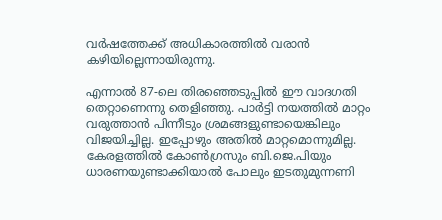വര്‍ഷത്തേക്ക് അധികാരത്തില്‍ വരാന്‍ കഴിയില്ലെന്നായിരുന്നു.

എന്നാല്‍ 87-ലെ തിരഞ്ഞെടുപ്പില്‍ ഈ വാദഗതി തെറ്റാണെന്നു തെളിഞ്ഞു. പാര്‍ട്ടി നയത്തില്‍ മാറ്റം വരുത്താന്‍ പിന്നീടും ശ്രമങ്ങളുണ്ടായെങ്കിലും വിജയിച്ചില്ല. ഇപ്പോഴും അതില്‍ മാറ്റമൊന്നുമില്ല. കേരളത്തില്‍ കോണ്‍ഗ്രസും ബി.ജെ.പിയും ധാരണയുണ്ടാക്കിയാല്‍ പോലും ഇടതുമുന്നണി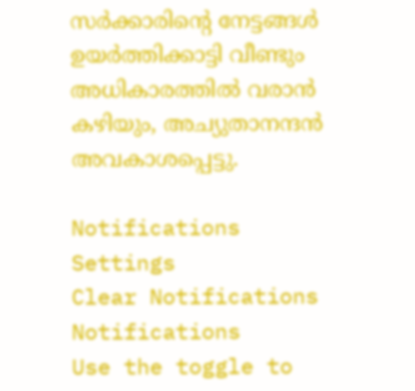സര്‍ക്കാരിന്റെ നേട്ടങ്ങള്‍ ഉയര്‍ത്തിക്കാട്ടി വീണ്ടും അധികാരത്തില്‍ വരാന്‍ കഴിയും, അച്യുതാനന്ദന്‍ അവകാശപ്പെട്ടു.

Notifications
Settings
Clear Notifications
Notifications
Use the toggle to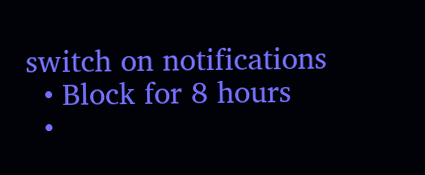switch on notifications
  • Block for 8 hours
  •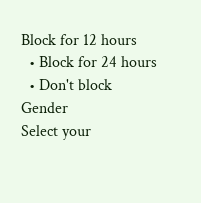Block for 12 hours
  • Block for 24 hours
  • Don't block
Gender
Select your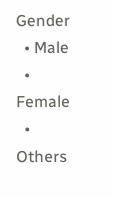Gender
  • Male
  • Female
  • Others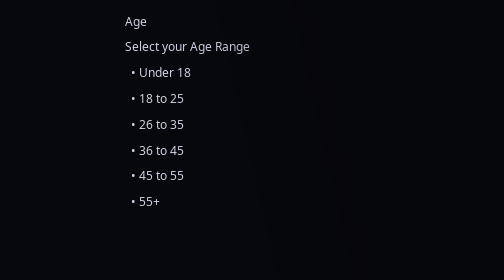Age
Select your Age Range
  • Under 18
  • 18 to 25
  • 26 to 35
  • 36 to 45
  • 45 to 55
  • 55+